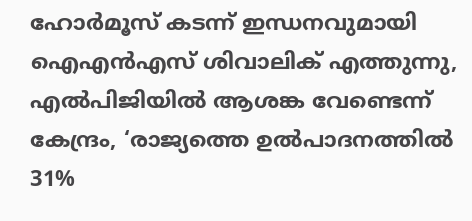ഹോർമൂസ് കടന്ന് ഇന്ധനവുമായി ഐഎൻഎസ് ശിവാലിക് എത്തുന്നു, എൽപിജിയിൽ ആശങ്ക വേണ്ടെന്ന് കേന്ദ്രം, ‘രാജ്യത്തെ ഉൽപാദനത്തിൽ 31%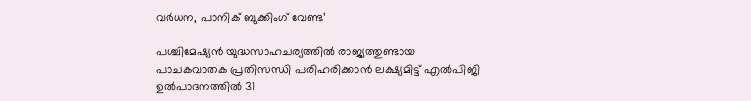വർധന, പാനിക് ബുക്കിംഗ് വേണ്ട’

പശ്ചിമേഷ്യൻ യുദ്ധസാഹചര്യത്തിൽ രാജ്യത്തുണ്ടായ പാചകവാതക പ്രതിസന്ധി പരിഹരിക്കാൻ ലക്ഷ്യമിട്ട് എൽപിജി ഉൽപാദനത്തിൽ 31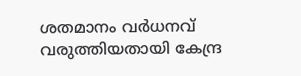ശതമാനം വർധനവ് വരുത്തിയതായി കേന്ദ്ര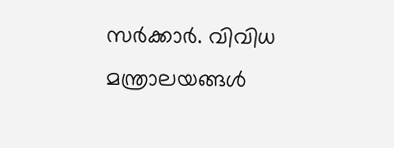സർക്കാർ. വിവിധ മന്ത്രാലയങ്ങൾ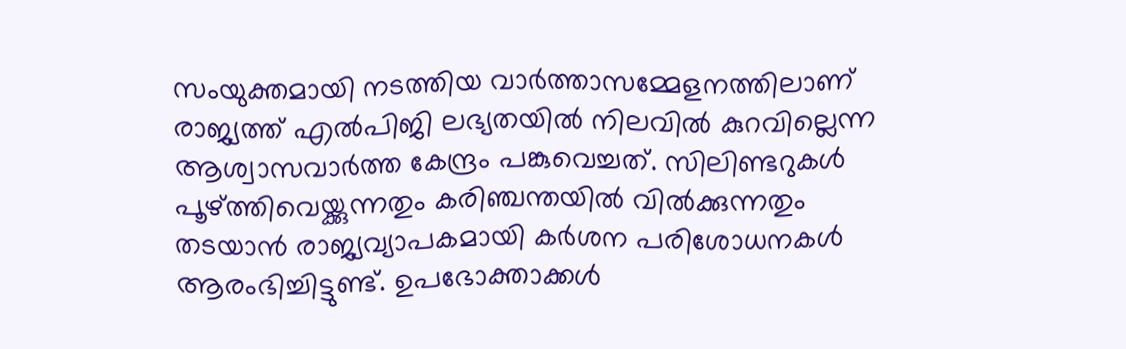സംയുക്തമായി നടത്തിയ വാർത്താസമ്മേളനത്തിലാണ് രാജ്യത്ത് എൽപിജി ലഭ്യതയിൽ നിലവിൽ കുറവില്ലെന്ന ആശ്വാസവാർത്ത കേന്ദ്രം പങ്കുവെച്ചത്. സിലിണ്ടറുകൾ പൂഴ്ത്തിവെയ്ക്കുന്നതും കരിഞ്ചന്തയിൽ വിൽക്കുന്നതും തടയാൻ രാജ്യവ്യാപകമായി കർശന പരിശോധനകൾ ആരംഭിച്ചിട്ടുണ്ട്. ഉപഭോക്താക്കൾ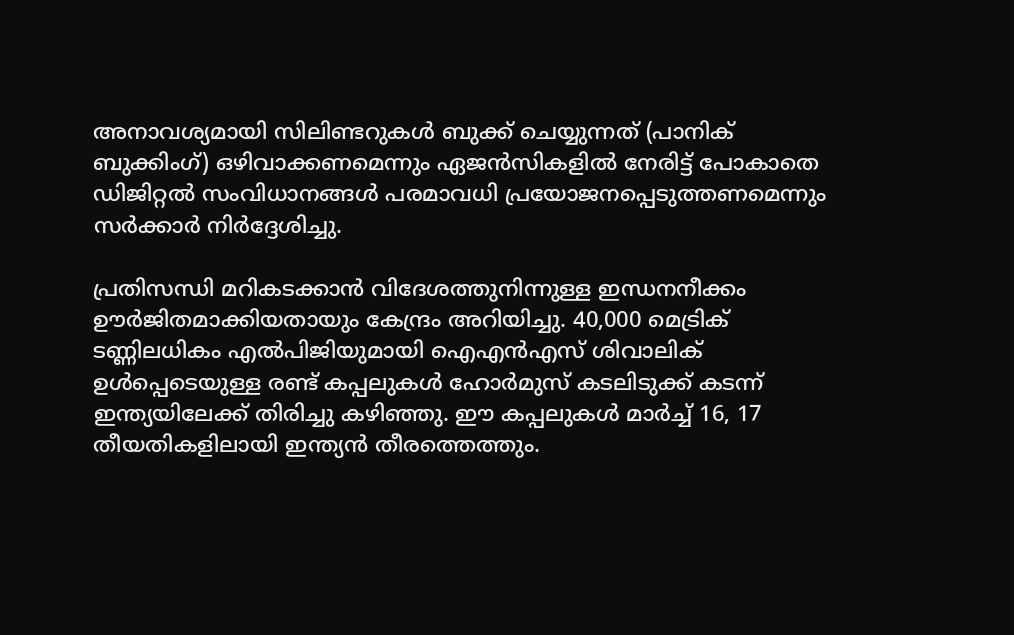അനാവശ്യമായി സിലിണ്ടറുകൾ ബുക്ക് ചെയ്യുന്നത് (പാനിക് ബുക്കിംഗ്) ഒഴിവാക്കണമെന്നും ഏജൻസികളിൽ നേരിട്ട് പോകാതെ ഡിജിറ്റൽ സംവിധാനങ്ങൾ പരമാവധി പ്രയോജനപ്പെടുത്തണമെന്നും സർക്കാർ നിർദ്ദേശിച്ചു.

പ്രതിസന്ധി മറികടക്കാൻ വിദേശത്തുനിന്നുള്ള ഇന്ധനനീക്കം ഊർജിതമാക്കിയതായും കേന്ദ്രം അറിയിച്ചു. 40,000 മെട്രിക് ടണ്ണിലധികം എൽപിജിയുമായി ഐഎൻഎസ് ശിവാലിക് ഉൾപ്പെടെയുള്ള രണ്ട് കപ്പലുകൾ ഹോർമുസ് കടലിടുക്ക് കടന്ന് ഇന്ത്യയിലേക്ക് തിരിച്ചു കഴിഞ്ഞു. ഈ കപ്പലുകൾ മാർച്ച് 16, 17 തീയതികളിലായി ഇന്ത്യൻ തീരത്തെത്തും.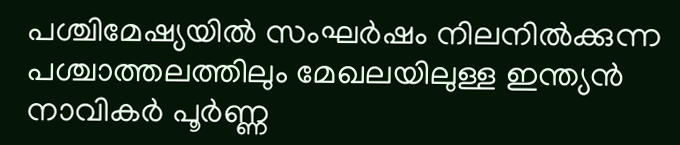പശ്ചിമേഷ്യയിൽ സംഘർഷം നിലനിൽക്കുന്ന പശ്ചാത്തലത്തിലും മേഖലയിലുള്ള ഇന്ത്യൻ നാവികർ പൂർണ്ണ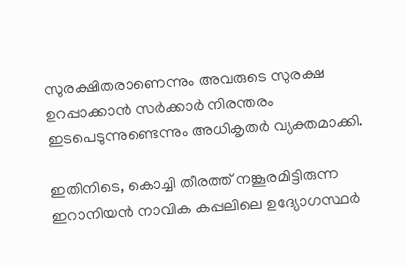സുരക്ഷിതരാണെന്നും അവരുടെ സുരക്ഷ ഉറപ്പാക്കാൻ സർക്കാർ നിരന്തരം ഇടപെടുന്നുണ്ടെന്നും അധികൃതർ വ്യക്തമാക്കി.

ഇതിനിടെ, കൊച്ചി തീരത്ത് നങ്കൂരമിട്ടിരുന്ന ഇറാനിയൻ നാവിക കപ്പലിലെ ഉദ്യോഗസ്ഥർ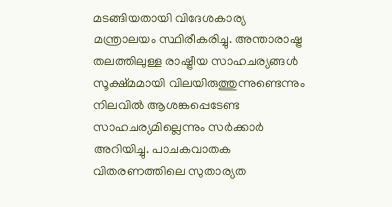മടങ്ങിയതായി വിദേശകാര്യ മന്ത്രാലയം സ്ഥിരീകരിച്ചു. അന്താരാഷ്ട്ര തലത്തിലുള്ള രാഷ്ട്രീയ സാഹചര്യങ്ങൾ സൂക്ഷ്മമായി വിലയിരുത്തുന്നുണ്ടെന്നും നിലവിൽ ആശങ്കപ്പെടേണ്ട സാഹചര്യമില്ലെന്നും സർക്കാർ അറിയിച്ചു. പാചകവാതക വിതരണത്തിലെ സുതാര്യത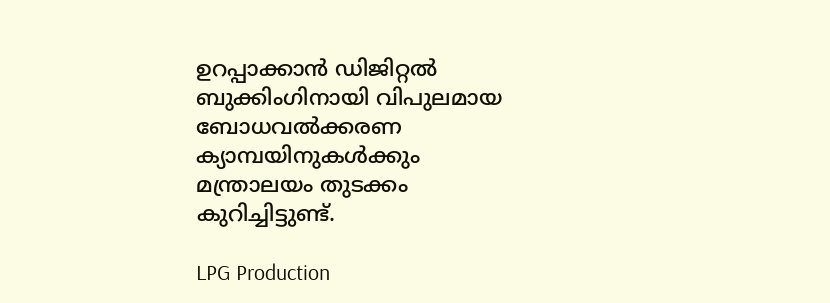ഉറപ്പാക്കാൻ ഡിജിറ്റൽ ബുക്കിംഗിനായി വിപുലമായ ബോധവൽക്കരണ ക്യാമ്പയിനുകൾക്കും മന്ത്രാലയം തുടക്കം കുറിച്ചിട്ടുണ്ട്.

LPG Production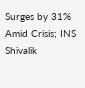Surges by 31% Amid Crisis; INS Shivalik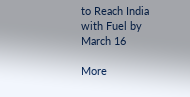to Reach India with Fuel by March 16

More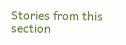Stories from this section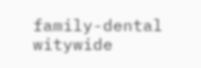family-dental
witywide